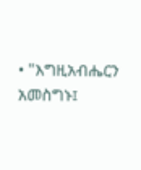• "እግዚአብሔርን አመስግኑ፤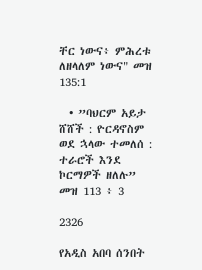ቸር ነውና፥ ምሕረቱ ለዘላለም ነውና" መዝ 135:1

  • ”ባህርም አይታ ሸሸች : ዮርዳኖስም ወደ ኋላው ተመለሰ : ተራሮች እንደ ኮርማዎች ዘለሉ” መዝ 113 ፥ 3

2326

የአዲስ አበባ ሰንበት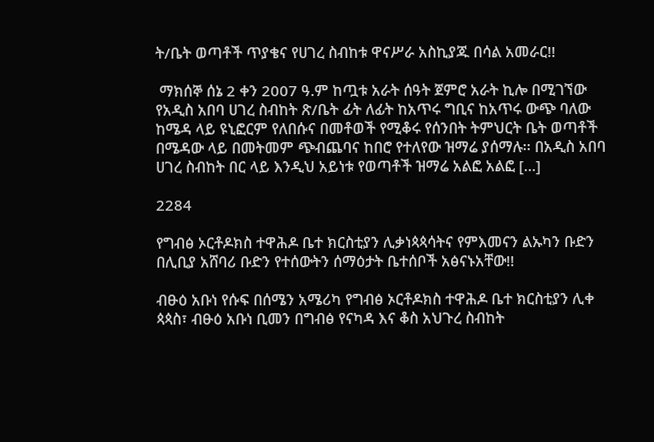ት/ቤት ወጣቶች ጥያቄና የሀገረ ስብከቱ ዋናሥራ አስኪያጁ በሳል አመራር!!

 ማክሰኞ ሰኔ 2 ቀን 2007 ዓ.ም ከጧቱ አራት ሰዓት ጀምሮ አራት ኪሎ በሚገኘው የአዲስ አበባ ሀገረ ስብከት ጽ/ቤት ፊት ለፊት ከአጥሩ ግቢና ከአጥሩ ውጭ ባለው ከሜዳ ላይ ዩኒፎርም የለበሱና በመቶወች የሚቆሩ የሰንበት ትምህርት ቤት ወጣቶች በሜዳው ላይ በመትመም ጭብጨባና ከበሮ የተለየው ዝማሬ ያሰማሉ፡፡ በአዲስ አበባ ሀገረ ስብከት በር ላይ እንዲህ አይነቱ የወጣቶች ዝማሬ አልፎ አልፎ […]

2284

የግብፅ ኦርቶዶክስ ተዋሕዶ ቤተ ክርስቲያን ሊቃነጳጳሳትና የምእመናን ልኡካን ቡድን በሊቢያ አሸባሪ ቡድን የተሰውትን ሰማዕታት ቤተሰቦች አፅናኑአቸው!!

ብፁዕ አቡነ የሱፍ በሰሜን አሜሪካ የግብፅ ኦርቶዶክስ ተዋሕዶ ቤተ ክርስቲያን ሊቀ ጳጳስ፣ ብፁዕ አቡነ ቢመን በግብፅ የናካዳ እና ቆስ አህጉረ ስብከት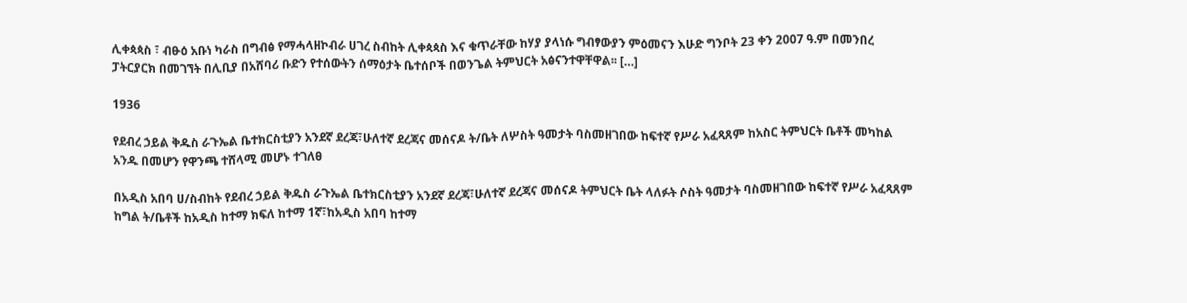ሊቀጳጳስ ፣ ብፁዕ አቡነ ካራስ በግብፅ የማሓላዘኮብራ ሀገረ ስብከት ሊቀጳጳስ እና ቁጥራቸው ከሃያ ያላነሱ ግብፃውያን ምዕመናን እሁድ ግንቦት 23 ቀን 2007 ዓ.ም በመንበረ ፓትርያርክ በመገኘት በሊቢያ በአሸባሪ ቡድን የተሰውትን ሰማዕታት ቤተሰቦች በወንጌል ትምህርት አፅናንተዋቸዋል፡፡ […]

1936

የደብረ ኃይል ቅዱስ ራጉኤል ቤተክርስቲያን አንደኛ ደረጃ፣ሁለተኛ ደረጃና መሰናዶ ት/ቤት ለሦስት ዓመታት ባስመዘገበው ከፍተኛ የሥራ አፈጻጸም ከአስር ትምህርት ቤቶች መካከል አንዱ በመሆን የዋንጫ ተሸላሚ መሆኑ ተገለፀ

በአዲስ አበባ ሀ/ስብከት የደብረ ኃይል ቅዱስ ራጉኤል ቤተክርስቲያን አንደኛ ደረጃ፣ሁለተኛ ደረጃና መሰናዶ ትምህርት ቤት ላለፉት ሶስት ዓመታት ባስመዘገበው ከፍተኛ የሥራ አፈጻጸም ከግል ት/ቤቶች ከአዲስ ከተማ ክፍለ ከተማ 1ኛ፣ከአዲስ አበባ ከተማ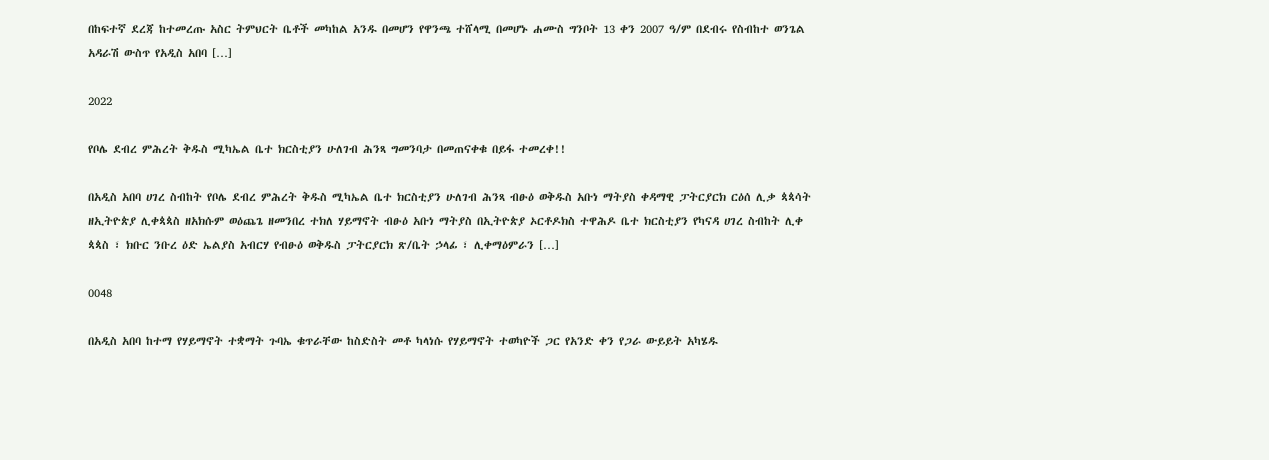በከፍተኛ ደረጃ ከተመረጡ አስር ትምህርት ቤቶች መካከል አንዱ በመሆን የዋንጫ ተሸላሚ በመሆኑ ሐሙስ ግንቦት 13 ቀን 2007 ዓ/ም በደብሩ የስብከተ ወንጌል አዳራሽ ውስጥ የአዲስ አበባ […]

2022

የቦሌ ደብረ ምሕረት ቅዱስ ሚካኤል ቤተ ክርስቲያን ሁለገብ ሕንጻ ግመንባታ በመጠናቀቁ በይፋ ተመረቀ!!

በአዲስ አበባ ሀገረ ስብከት የቦሌ ደብረ ምሕረት ቅዱስ ሚካኤል ቤተ ክርስቲያን ሁለገብ ሕንጻ ብፁዕ ወቅዱስ አቡነ ማትያስ ቀዳማዊ ፓትርያርክ ርዕሰ ሊቃ ጳጳሳት ዘኢትዮጵያ ሊቀጳጳስ ዘአክሱም ወዕጨጌ ዘመንበረ ተክለ ሃይማኖት ብፁዕ አቡነ ማትያስ በኢትዮጵያ ኦርቶዶክስ ተዋሕዶ ቤተ ክርስቲያን የካናዳ ሀገረ ስብከት ሊቀ ጳጳስ ፣ ክቡር ንቡረ ዕድ ኤልያስ አብርሃ የብፁዕ ወቅዱስ ፓትርያርክ ጽ/ቤት ኃላፊ ፣ ሊቀማዕምራን […]

0048

በአዲስ አበባ ከተማ የሃይማኖት ተቋማት ጉባኤ ቁጥራቸው ከስድስት መቶ ካላነሱ የሃይማኖት ተወካዮች ጋር የአንድ ቀን የጋራ ውይይት አካሄዱ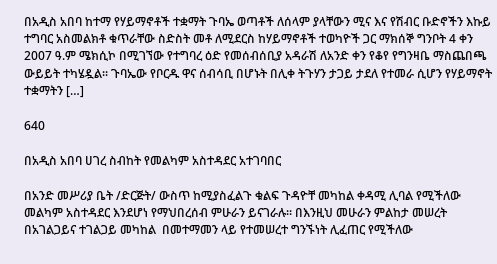በአዲስ አበባ ከተማ የሃይማኖቶች ተቋማት ጉባኤ ወጣቶች ለሰላም ያላቸውን ሚና እና የሽብር ቡድኖችን እኩይ ተግባር አስመልክቶ ቁጥራቸው ስድስት መቶ ለሚደርስ ከሃይማኖቶች ተወካዮች ጋር ማክሰኞ ግንቦት 4 ቀን 2007 ዓ.ም ሜክሲኮ በሚገኘው የተግባረ ዕድ የመሰብሰቢያ አዳራሽ ለአንድ ቀን የቆየ የግንዛቤ ማስጨበጫ ውይይት ተካሄዷል፡፡ ጉባኤው የቦርዱ ዋና ሰብሳቢ በሆኑት በሊቀ ትጉሃን ታጋይ ታደለ የተመራ ሲሆን የሃይማኖት ተቋማትን […]

640

በአዲስ አበባ ሀገረ ስብከት የመልካም አስተዳደር አተገባበር

በአንድ መሥሪያ ቤት /ድርጅት/ ውስጥ ከሚያስፈልጉ ቁልፍ ጉዳዮቸ መካከል ቀዳሚ ሊባል የሚችለው መልካም አስተዳደር እንደሆነ የማህበረሰብ ምሁራን ይናገራሉ፡፡ በእንዚህ መሁራን ምልከታ መሠረት በአገልጋይና ተገልጋይ መካከል  በመተማመን ላይ የተመሠረተ ግንኙነት ሊፈጠር የሚችለው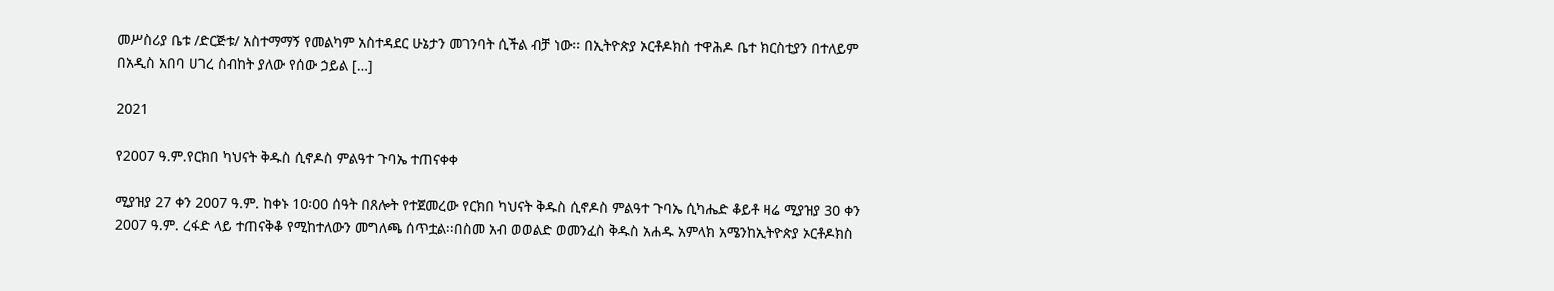መሥስሪያ ቤቱ /ድርጅቱ/ አስተማማኝ የመልካም አስተዳደር ሁኔታን መገንባት ሲችል ብቻ ነው፡፡ በኢትዮጵያ ኦርቶዶክስ ተዋሕዶ ቤተ ክርስቲያን በተለይም በአዲስ አበባ ሀገረ ስብከት ያለው የሰው ኃይል […]

2021

የ2007 ዓ.ም.የርክበ ካህናት ቅዱስ ሲኖዶስ ምልዓተ ጉባኤ ተጠናቀቀ

ሚያዝያ 27 ቀን 2007 ዓ.ም. ከቀኑ 10፡00 ሰዓት በጸሎት የተጀመረው የርክበ ካህናት ቅዱስ ሲኖዶስ ምልዓተ ጉባኤ ሲካሔድ ቆይቶ ዛሬ ሚያዝያ 30 ቀን 2007 ዓ.ም. ረፋድ ላይ ተጠናቅቆ የሚከተለውን መግለጫ ሰጥቷል፡፡በስመ አብ ወወልድ ወመንፈስ ቅዱስ አሐዱ አምላክ አሜንከኢትዮጵያ ኦርቶዶክስ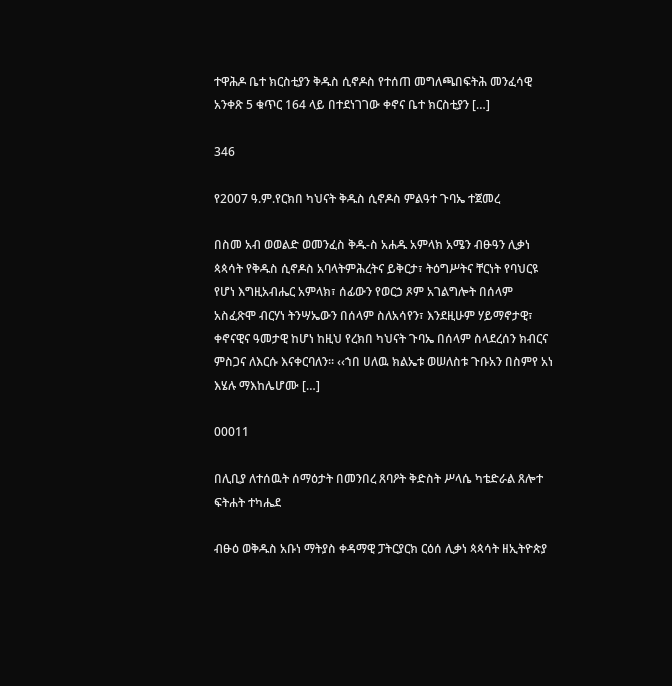ተዋሕዶ ቤተ ክርስቲያን ቅዱስ ሲኖዶስ የተሰጠ መግለጫበፍትሕ መንፈሳዊ አንቀጽ 5 ቁጥር 164 ላይ በተደነገገው ቀኖና ቤተ ክርስቲያን […]

346

የ2007 ዓ.ም.የርክበ ካህናት ቅዱስ ሲኖዶስ ምልዓተ ጉባኤ ተጀመረ

በስመ አብ ወወልድ ወመንፈስ ቅዱ-ስ አሐዱ አምላክ አሜን ብፁዓን ሊቃነ ጳጳሳት የቅዱስ ሲኖዶስ አባላትምሕረትና ይቅርታ፣ ትዕግሥትና ቸርነት የባህርዩ የሆነ እግዚአብሔር አምላክ፣ ሰፊውን የወርኃ ጾም አገልግሎት በሰላም አስፈጽሞ ብርሃነ ትንሣኤውን በሰላም ስለአሳየን፣ እንደዚሁም ሃይማኖታዊ፣ ቀኖናዊና ዓመታዊ ከሆነ ከዚህ የረክበ ካህናት ጉባኤ በሰላም ስላደረሰን ክብርና ምስጋና ለእርሱ እናቀርባለን፡፡ ‹‹ኀበ ሀለዉ ክልኤቱ ወሠለስቱ ጉቡአን በስምየ አነ እሄሉ ማእከሌሆሙ […]

00011

በሊቢያ ለተሰዉት ሰማዕታት በመንበረ ጸባዖት ቅድስት ሥላሴ ካቴድራል ጸሎተ ፍትሐት ተካሔደ

ብፁዕ ወቅዱስ አቡነ ማትያስ ቀዳማዊ ፓትርያርክ ርዕሰ ሊቃነ ጳጳሳት ዘኢትዮጵያ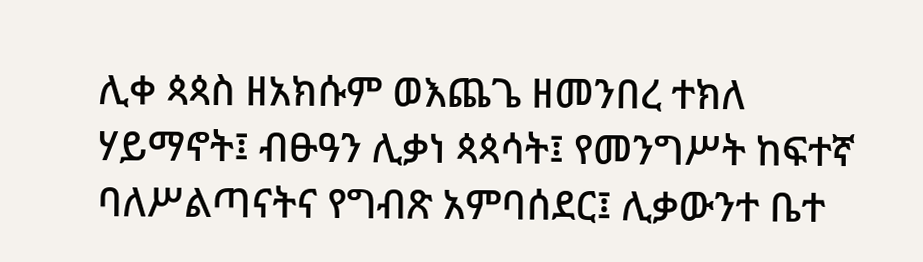ሊቀ ጳጳስ ዘአክሱም ወእጨጌ ዘመንበረ ተክለ ሃይማኖት፤ ብፁዓን ሊቃነ ጳጳሳት፤ የመንግሥት ከፍተኛ ባለሥልጣናትና የግብጽ አምባሰደር፤ ሊቃውንተ ቤተ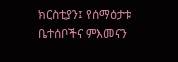ክርስቲያን፤ የሰማዕታቱ ቤተሰቦችና ምእመናን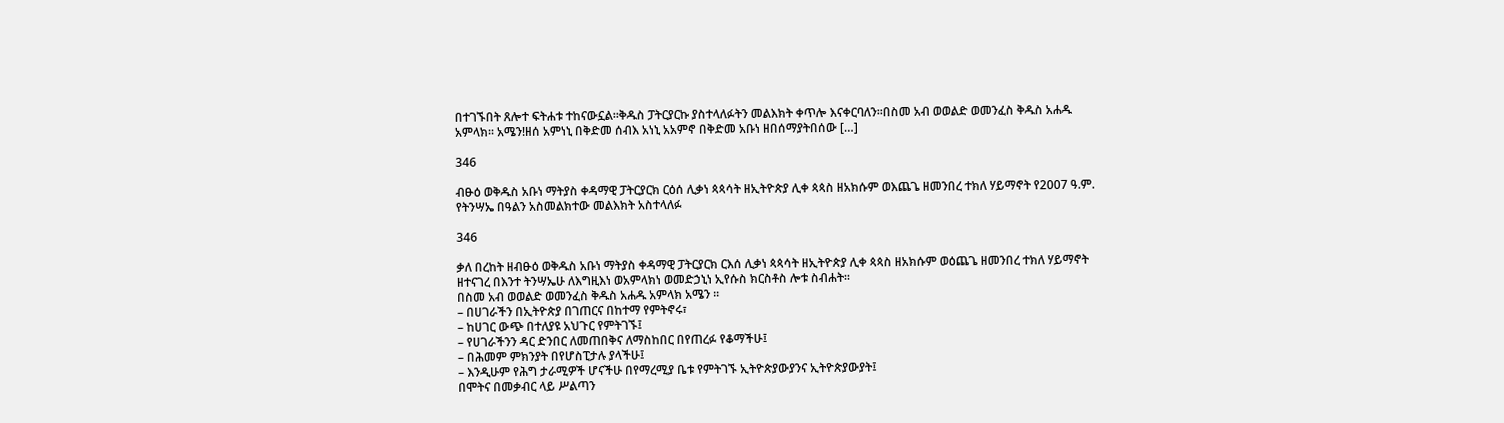በተገኙበት ጸሎተ ፍትሐቱ ተከናውኗል፡፡ቅዱስ ፓትርያርኩ ያስተላለፉትን መልእክት ቀጥሎ እናቀርባለን፡፡በስመ አብ ወወልድ ወመንፈስ ቅዱስ አሐዱ አምላክ፡፡ አሜን!ዘሰ አምነኒ በቅድመ ሰብእ አነኒ አአምኖ በቅድመ አቡነ ዘበሰማያትበሰው […]

346

ብፁዕ ወቅዱስ አቡነ ማትያስ ቀዳማዊ ፓትርያርክ ርዕሰ ሊቃነ ጳጳሳት ዘኢትዮጵያ ሊቀ ጳጳስ ዘአክሱም ወእጨጌ ዘመንበረ ተክለ ሃይማኖት የ2007 ዓ.ም. የትንሣኤ በዓልን አስመልክተው መልእክት አስተላለፉ

346

ቃለ በረከት ዘብፁዕ ወቅዱስ አቡነ ማትያስ ቀዳማዊ ፓትርያርክ ርእሰ ሊቃነ ጳጳሳት ዘኢትዮጵያ ሊቀ ጳጳስ ዘአክሱም ወዕጨጌ ዘመንበረ ተክለ ሃይማኖት ዘተናገረ በእንተ ትንሣኤሁ ለእግዚእነ ወአምላክነ ወመድኃኒነ ኢየሱስ ክርስቶስ ሎቱ ስብሐት፡፡
በስመ አብ ወወልድ ወመንፈስ ቅዱስ አሐዱ አምላክ አሜን ፡፡
– በሀገራችን በኢትዮጵያ በገጠርና በከተማ የምትኖሩ፣
– ከሀገር ውጭ በተለያዩ አህጉር የምትገኙ፤
– የሀገራችንን ዳር ድንበር ለመጠበቅና ለማስከበር በየጠረፉ የቆማችሁ፤
– በሕመም ምክንያት በየሆስፒታሉ ያላችሁ፤
– እንዲሁም የሕግ ታራሚዎች ሆናችሁ በየማረሚያ ቤቱ የምትገኙ ኢትዮጵያውያንና ኢትዮጵያውያት፤
በሞትና በመቃብር ላይ ሥልጣን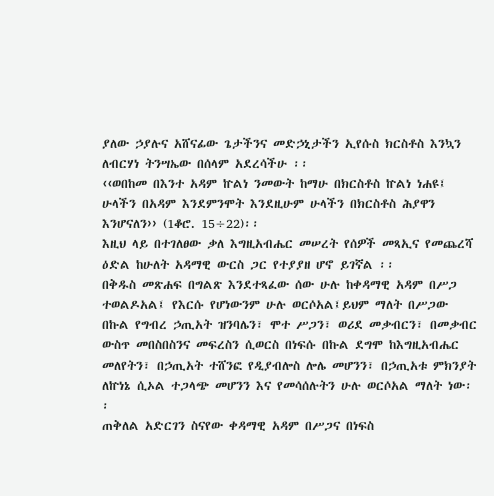ያለው ኃያሉና አሸናፊው ጌታችንና መድኃኒታችን ኢየሱስ ክርስቶስ እንኳን ለብርሃነ ትንሣኤው በሰላም አደረሳችሁ ፡፡
‹‹ወበከመ በእንተ አዳም ኵልነ ንመውት ከማሁ በክርስቶስ ኵልነ ነሐዩ፤ ሁላችን በአዳም እንደምንሞት እንደዚሁም ሁላችን በክርስቶስ ሕያዋን እንሆናለን›› (1ቆሮ. 15÷22)፡፡
እዚህ ላይ በተገለፀው ቃለ እግዚአብሔር መሠረት የሰዎች መጻኢና የመጨረሻ ዕድል ከሁለት አዳማዊ ውርስ ጋር የተያያዘ ሆኖ ይገኛል ፡፡
በቅዱስ መጽሐፍ በግልጽ እንደተጻፈው ሰው ሁሉ ከቀዳማዊ አዳም በሥጋ ተወልዶአል፤ የእርሱ የሆነውንም ሁሉ ወርሶአል፤ይህም ማለት በሥጋው በኩል የግብረ ኃጢአት ዝንባሌን፣ ሞተ ሥጋን፣ ወሪደ መቃብርን፣ በመቃብር ውስጥ መበስበስንና መፍረስን ሲወርስ በነፍሱ በኩል ደግሞ ከእግዚአብሔር መለየትን፣ በኃጢአት ተሸንፎ የዲያብሎስ ሎሌ መሆንን፣ በኃጢአቱ ምክንያት ለኵነኔ ሲኦል ተጋላጭ መሆንን እና የመሳሰሉትን ሁሉ ወርሶአል ማለት ነው፡፡
ጠቅለል አድርገን ስናየው ቀዳማዊ አዳም በሥጋና በነፍስ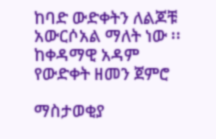ከባድ ውድቀትን ለልጆቹ አውርሶአል ማለት ነው ፡፡
ከቀዳማዊ አዳም የውድቀት ዘመን ጀምሮ

ማስታወቂያ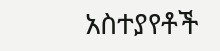አስተያየቶች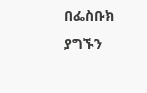በፌስቡክ ያግኙን